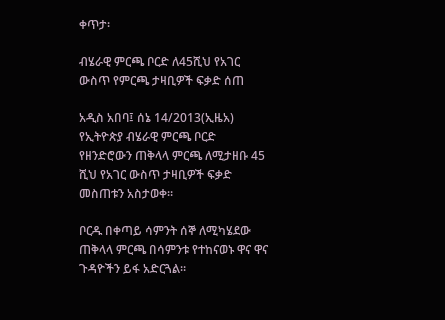ቀጥታ፡

ብሄራዊ ምርጫ ቦርድ ለ45ሺህ የአገር ውስጥ የምርጫ ታዛቢዎች ፍቃድ ሰጠ

አዲስ አበባ፤ ሰኔ 14/2013(ኢዜአ) የኢትዮጵያ ብሄራዊ ምርጫ ቦርድ የዘንድሮውን ጠቅላላ ምርጫ ለሚታዘቡ 45 ሺህ የአገር ውስጥ ታዛቢዎች ፍቃድ መስጠቱን አስታወቀ።

ቦርዱ በቀጣይ ሳምንት ሰኞ ለሚካሄደው ጠቅላላ ምርጫ በሳምንቱ የተከናወኑ ዋና ዋና ጉዳዮችን ይፋ አድርጓል።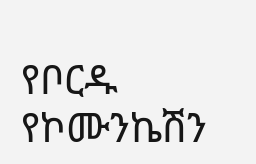የቦርዱ የኮሙንኬሽን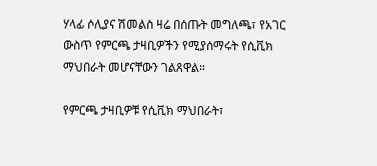ሃላፊ ሶሊያና ሽመልስ ዛሬ በሰጡት መግለጫ፣ የአገር ውስጥ የምርጫ ታዛቢዎችን የሚያሰማሩት የሲቪክ ማህበራት መሆናቸውን ገልጸዋል።

የምርጫ ታዛቢዎቹ የሲቪክ ማህበራት፣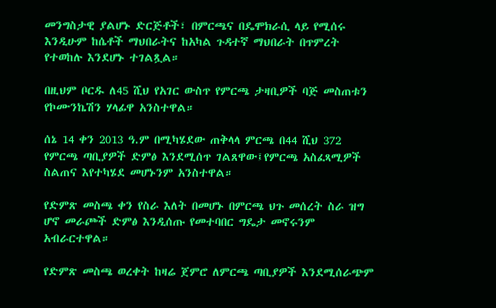መንግስታዊ ያልሆኑ ድርጅቶች፣ በምርጫና በዴሞክራሲ ላይ የሚሰሩ እንዲሁም ከሴቶች ማህበራትና ከአካል ጉዳተኛ ማህበራት በጥምረት የተወከሉ እንደሆኑ ተገልጿል።

በዚህም ቦርዱ ለ45 ሺህ የአገር ውስጥ የምርጫ ታዛቢዎች ባጅ መስጠቱን የኮሙንኬሽን ሃላፊዋ አንስተዋል።

ሰኔ 14 ቀን 2013 ዓ.ም በሚካሄደው ጠቅላላ ምርጫ በ44 ሺህ 372 የምርጫ ጣቢያዎች ድምፅ እንደሚሰጥ ገልጸዋው፤የምርጫ አስፈጻሚዎች ስልጠና እየተካሄደ መሆኑንም አንስተዋል።

የድምጽ መስጫ ቀን የስራ እለት በመሆኑ በምርጫ ህጉ መሰረት ስራ ዝግ ሆኖ መራጮች ድምፅ እንዲሰጡ የመተባበር ግዴታ መኖሩንም አብራርተዋል።

የድምጽ መስጫ ወረቀት ከዛሬ ጀምሮ ለምርጫ ጣቢያዎች እንደሚሰራጭም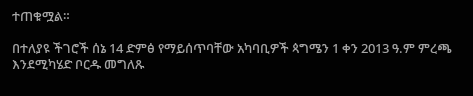ተጠቁሟል።

በተለያዩ ችገሮች ሰኔ 14 ድምፅ የማይሰጥባቸው አካባቢዎች ጳግሜን 1 ቀን 2013 ዓ.ም ምረጫ እንደሚካሄድ ቦርዱ መግለጹ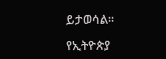ይታወሳል።

የኢትዮጵያ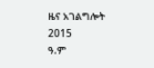ዜና አገልግሎት
2015
ዓ.ም